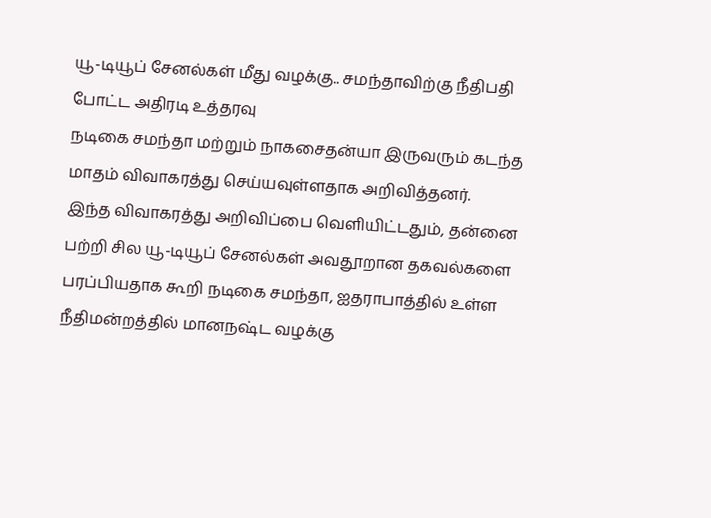யூ-டியூப் சேனல்கள் மீது வழக்கு.. சமந்தாவிற்கு நீதிபதி போட்ட அதிரடி உத்தரவு
நடிகை சமந்தா மற்றும் நாகசைதன்யா இருவரும் கடந்த மாதம் விவாகரத்து செய்யவுள்ளதாக அறிவித்தனர்.
இந்த விவாகரத்து அறிவிப்பை வெளியிட்டதும், தன்னை பற்றி சில யூ-டியூப் சேனல்கள் அவதூறான தகவல்களை பரப்பியதாக கூறி நடிகை சமந்தா, ஐதராபாத்தில் உள்ள நீதிமன்றத்தில் மானநஷ்ட வழக்கு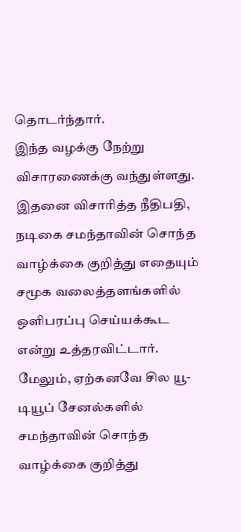தொடர்ந்தார்.
இந்த வழக்கு நேற்று விசாரணைக்கு வந்துள்ளது. இதனை விசாரித்த நீதிபதி, நடிகை சமந்தாவின் சொந்த வாழ்க்கை குறித்து எதையும் சமூக வலைத்தளங்களில் ஒளிபரப்பு செய்யக்கூட என்று உத்தரவிட்டார்.
மேலும், ஏற்கனவே சில யூ-டியூப் சேனல்களில் சமந்தாவின் சொந்த வாழ்க்கை குறித்து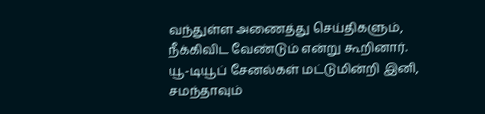வந்துள்ள அணைத்து செய்திகளும், நீக்கிவிட வேண்டும் என்று கூறினார்.
யூ-டியூப் சேனல்கள் மட்டுமின்றி இனி, சமந்தாவும்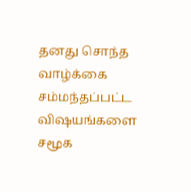தனது சொந்த வாழ்க்கை சம்மந்தப்பட்ட விஷயங்களை சமூக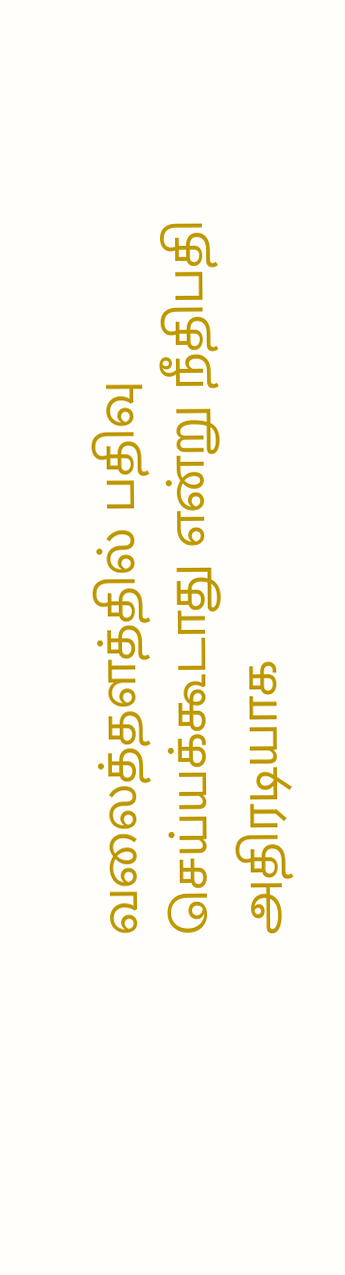வலைத்தளத்தில் பதிவு செய்யக்கூடாது என்று நீதிபதி அதிரடியாக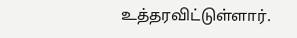உத்தரவிட்டுள்ளார்.